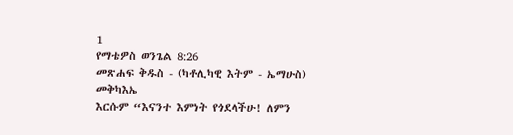1
የማቴዎስ ወንጌል 8:26
መጽሐፍ ቅዱስ - (ካቶሊካዊ እትም - ኤማሁስ)
መቅካእኤ
እርሱም “እናንተ እምነት የጎደላችሁ! ለምን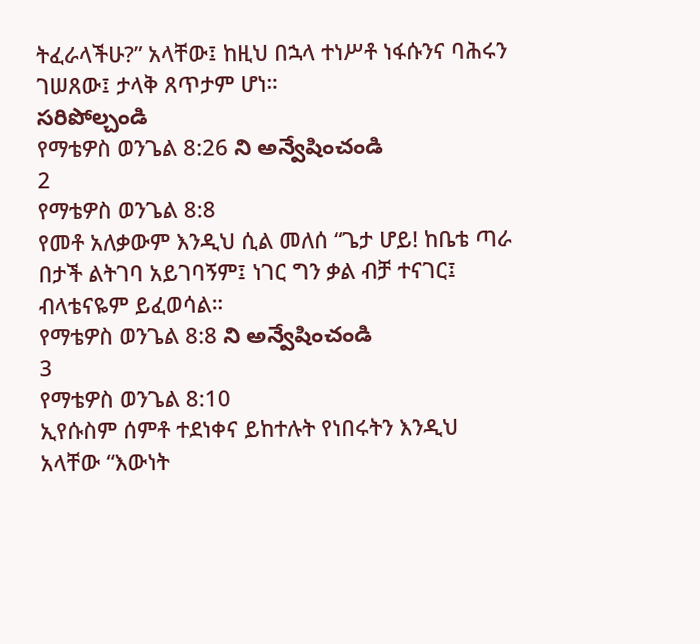ትፈራላችሁ?” አላቸው፤ ከዚህ በኋላ ተነሥቶ ነፋሱንና ባሕሩን ገሠጸው፤ ታላቅ ጸጥታም ሆነ።
సరిపోల్చండి
የማቴዎስ ወንጌል 8:26 ని అన్వేషించండి
2
የማቴዎስ ወንጌል 8:8
የመቶ አለቃውም እንዲህ ሲል መለሰ “ጌታ ሆይ! ከቤቴ ጣራ በታች ልትገባ አይገባኝም፤ ነገር ግን ቃል ብቻ ተናገር፤ ብላቴናዬም ይፈወሳል።
የማቴዎስ ወንጌል 8:8 ని అన్వేషించండి
3
የማቴዎስ ወንጌል 8:10
ኢየሱስም ሰምቶ ተደነቀና ይከተሉት የነበሩትን እንዲህ አላቸው “እውነት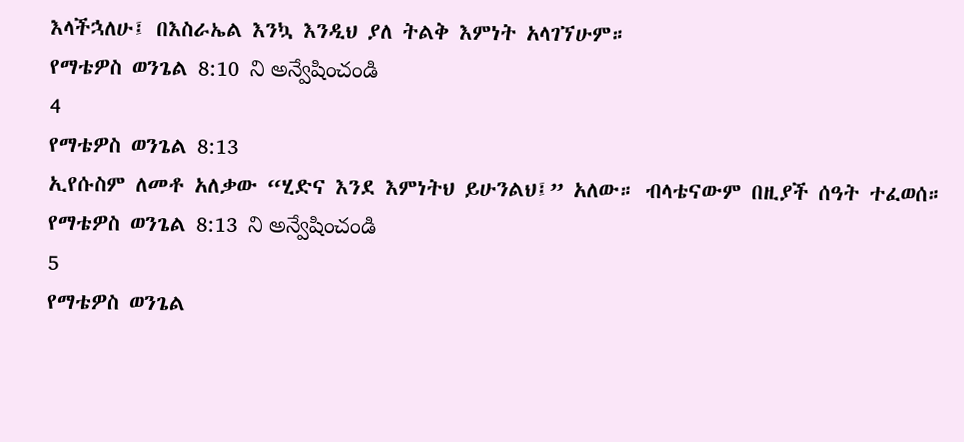እላችኋለሁ፤ በእስራኤል እንኳ እንዲህ ያለ ትልቅ እምነት አላገኘሁም።
የማቴዎስ ወንጌል 8:10 ని అన్వేషించండి
4
የማቴዎስ ወንጌል 8:13
ኢየሱስም ለመቶ አለቃው “ሂድና እንደ እምነትህ ይሁንልህ፤” አለው። ብላቴናውም በዚያች ሰዓት ተፈወሰ።
የማቴዎስ ወንጌል 8:13 ని అన్వేషించండి
5
የማቴዎስ ወንጌል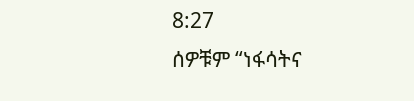8:27
ሰዎቹም “ነፋሳትና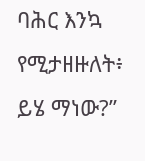ባሕር እንኳ የሚታዘዙለት፥ ይሄ ማነው?”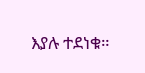እያሉ ተደነቁ።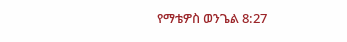የማቴዎስ ወንጌል 8:27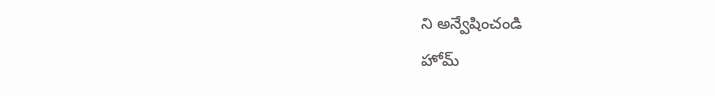ని అన్వేషించండి
హోమ్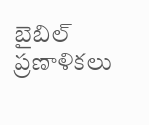బైబిల్
ప్రణాళికలు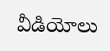వీడియోలు